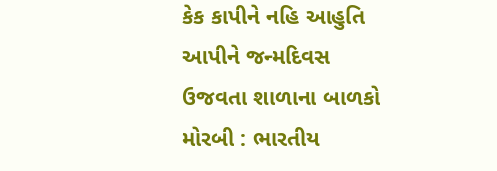કેક કાપીને નહિ આહુતિ આપીને જન્મદિવસ ઉજવતા શાળાના બાળકો મોરબી : ભારતીય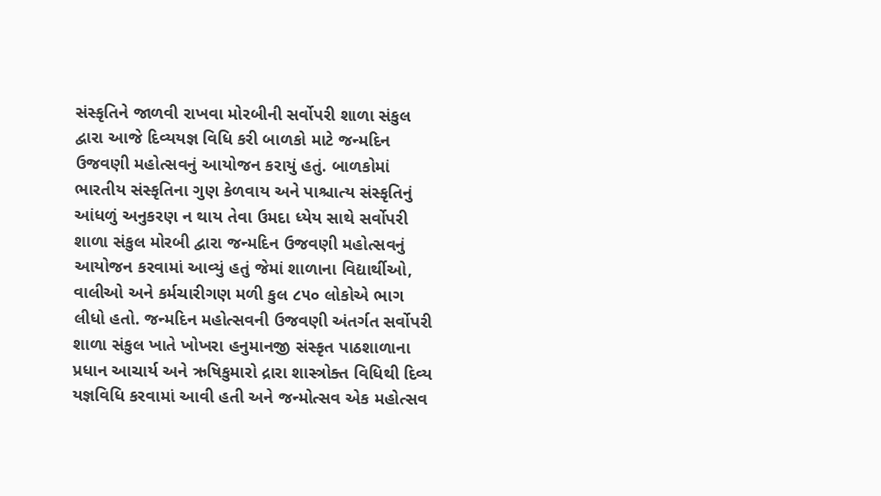સંસ્કૃતિને જાળવી રાખવા મોરબીની સર્વોપરી શાળા સંકુલ દ્વારા આજે દિવ્યયજ્ઞ વિધિ કરી બાળકો માટે જન્મદિન ઉજવણી મહોત્સવનું આયોજન કરાયું હતું. બાળકોમાં ભારતીય સંસ્કૃતિના ગુણ કેળવાય અને પાશ્ચાત્ય સંસ્કૃતિનું આંધળું અનુકરણ ન થાય તેવા ઉમદા ધ્યેય સાથે સર્વોપરી શાળા સંકુલ મોરબી દ્વારા જન્મદિન ઉજવણી મહોત્સવનું આયોજન કરવામાં આવ્યું હતું જેમાં શાળાના વિદ્યાર્થીઓ, વાલીઓ અને કર્મચારીગણ મળી કુલ ૮૫૦ લોકોએ ભાગ લીધો હતો. જન્મદિન મહોત્સવની ઉજવણી અંતર્ગત સર્વોપરી શાળા સંકુલ ખાતે ખોખરા હનુમાનજી સંસ્કૃત પાઠશાળાના પ્રધાન આચાર્ય અને ઋષિકુમારો દ્રારા શાસ્ત્રોક્ત વિધિથી દિવ્ય યજ્ઞવિધિ કરવામાં આવી હતી અને જન્મોત્સવ એક મહોત્સવ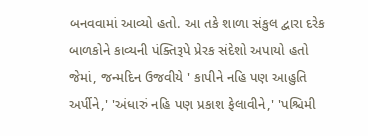બનવવામાં આવ્યો હતો. આ તકે શાળા સંકુલ દ્વારા દરેક બાળકોને કાવ્યની પંક્તિરૂપે પ્રેરક સંદેશો અપાયો હતો જેમાં, જન્મદિન ઉજવીયે ' કાપીને નહિ પણ આહુતિ અર્પીને,' 'અંધારું નહિ પણ પ્રકાશ ફેલાવીને,' 'પશ્ચિમી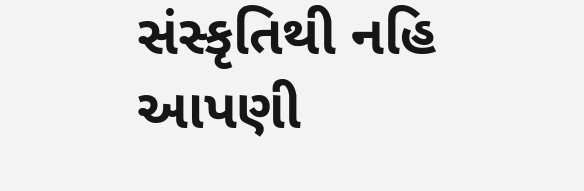સંસ્કૃતિથી નહિ આપણી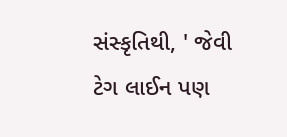સંસ્કૃતિથી, ' જેવી ટેગ લાઈન પણ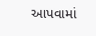આપવામાં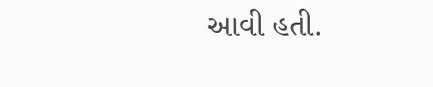આવી હતી.